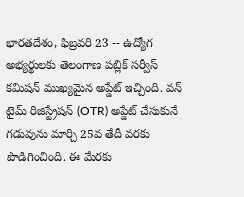భారతదేశం, ఫిబ్రవరి 23 -- ఉద్యోగ అభ్యర్థులకు తెలంగాణ పబ్లిక్ సర్వీస్ కమిషన్ ముఖ్యమైన అప్డేట్ ఇచ్చింది. వన్ టైమ్ రిజిస్ట్రేషన్ (OTR) అప్డేట్ చేసుకునే గడువును మార్చి 25వ తేదీ వరకు పొడిగించింది. ఈ మేరకు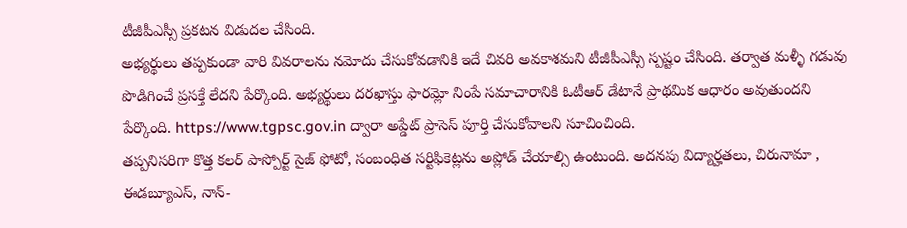టీజీపీఎస్సీ ప్రకటన విడుదల చేసింది.
అభ్యర్థులు తప్పకుండా వారి వివరాలను నమోదు చేసుకోవడానికి ఇదే చివరి అవకాశమని టీజీపీఎస్సీ స్పష్టం చేసింది. తర్వాత మళ్ళీ గడువు పొడిగించే ప్రసక్తే లేదని పేర్కొంది. అభ్యర్థులు దరఖాస్తు ఫారమ్లో నింపే సమాచారానికి ఓటీఆర్ డేటానే ప్రాథమిక ఆధారం అవుతుందని పేర్కొంది. https://www.tgpsc.gov.in ద్వారా అప్డేట్ ప్రాసెస్ పూర్తి చేసుకోవాలని సూచించింది.
తప్పనిసరిగా కొత్త కలర్ పాస్పోర్ట్ సైజ్ ఫోటో, సంబంధిత సర్టిఫికెట్లను అప్లోడ్ చేయాల్సి ఉంటుంది. అదనపు విద్యార్హతలు, చిరునామా , ఈడబ్యూఎస్, నాన్-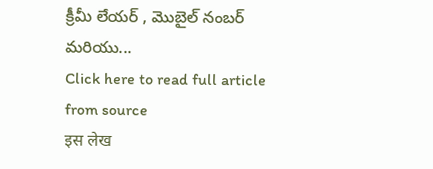క్రీమీ లేయర్ , మొబైల్ నంబర్ మరియు...
Click here to read full article from source
इस लेख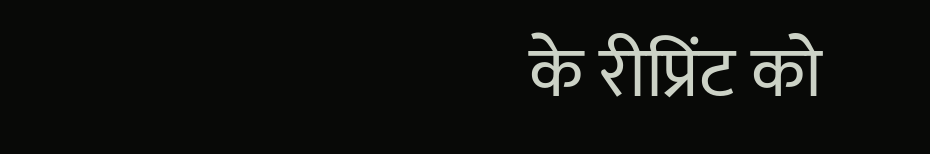के रीप्रिंट को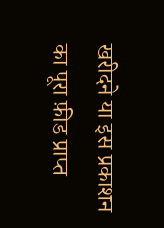खरीदने या इस प्रकाशन का पूरा फ़ीड प्राप्त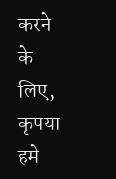करने के लिए, कृपया
हमे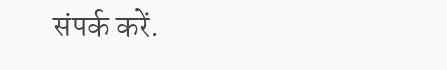संपर्क करें.